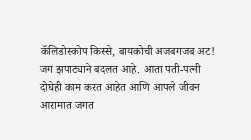कॅलिडोस्कोप किस्से, बायकोची अजबगजब अट!
जग झपाट्याने बदलत आहे. आता पती-पत्नी दोघेही काम करत आहेत आणि आपले जीवन आरामात जगत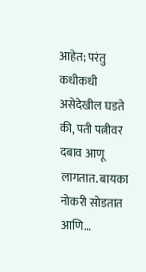आहेत; परंतु कधीकधी असेदेखील घडते की, पती पत्नीवर दबाव आणू लागतात. बायका नोकरी सोडतात आणि…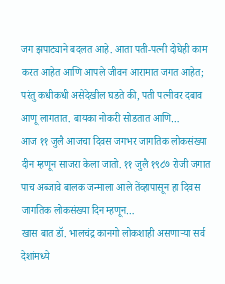जग झपाट्याने बदलत आहे. आता पती-पत्नी दोघेही काम करत आहेत आणि आपले जीवन आरामात जगत आहेत; परंतु कधीकधी असेदेखील घडते की, पती पत्नीवर दबाव आणू लागतात. बायका नोकरी सोडतात आणि…
आज ११ जुलै आजचा दिवस जगभर जागतिक लोकसंख्या दीन म्हणून साजरा केला जातो. ११ जुलै १९८७ रोजी जगात पाच अब्जावे बालक जन्माला आले तेंव्हापासून हा दिवस जागतिक लोकसंख्या दिन म्हणून…
खास बात डॉ. भालचंद्र कानगो लोकशाही असणाऱ्या सर्व देशांमध्ये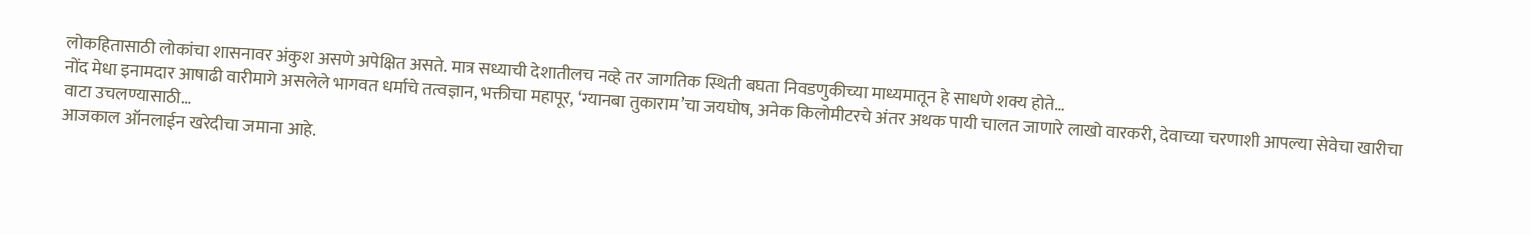लोकहितासाठी लोकांचा शासनावर अंकुश असणे अपेक्षित असते. मात्र सध्याची देशातीलच नव्हे तर जागतिक स्थिती बघता निवडणुकीच्या माध्यमातून हे साधणे शक्य होते…
नोंद मेधा इनामदार आषाढी वारीमागे असलेले भागवत धर्माचे तत्वज्ञान, भक्तीचा महापूर, ‘ग्यानबा तुकाराम’चा जयघोष, अनेक किलोमीटरचे अंतर अथक पायी चालत जाणारे लाखो वारकरी, देवाच्या चरणाशी आपल्या सेवेचा खारीचा वाटा उचलण्यासाठी…
आजकाल ऑनलाईन खरेदीचा जमाना आहे.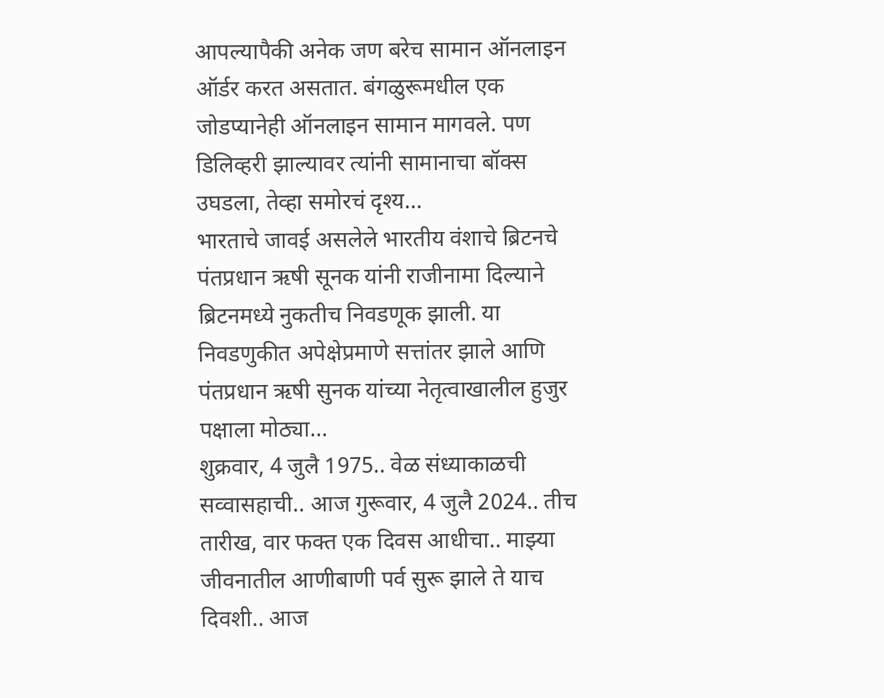आपल्यापैकी अनेक जण बरेच सामान ऑनलाइन ऑर्डर करत असतात. बंगळुरूमधील एक जोडप्यानेही ऑनलाइन सामान मागवले. पण डिलिव्हरी झाल्यावर त्यांनी सामानाचा बॉक्स उघडला, तेव्हा समोरचं दृश्य…
भारताचे जावई असलेले भारतीय वंशाचे ब्रिटनचे पंतप्रधान ऋषी सूनक यांनी राजीनामा दिल्याने ब्रिटनमध्ये नुकतीच निवडणूक झाली. या निवडणुकीत अपेक्षेप्रमाणे सत्तांतर झाले आणि पंतप्रधान ऋषी सुनक यांच्या नेतृत्वाखालील हुजुर पक्षाला मोठ्या…
शुक्रवार, 4 जुलै 1975.. वेळ संध्याकाळची सव्वासहाची.. आज गुरूवार, 4 जुलै 2024.. तीच तारीख, वार फक्त एक दिवस आधीचा.. माझ्या जीवनातील आणीबाणी पर्व सुरू झाले ते याच दिवशी.. आज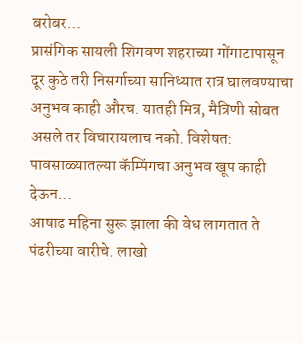बरोबर…
प्रासंगिक सायली शिगवण शहराच्या गोंगाटापासून दूर कुठे तरी निसर्गाच्या सानिध्यात रात्र घालवण्याचा अनुभव काही औरच. यातही मित्र, मैत्रिणी सोबत असले तर विचारायलाच नको. विशेषत: पावसाळ्यातल्या कॅम्पिंगचा अनुभव खूप काही देऊन…
आषाढ महिना सुरू झाला की वेध लागतात ते पंढरीच्या वारीचे. लाखो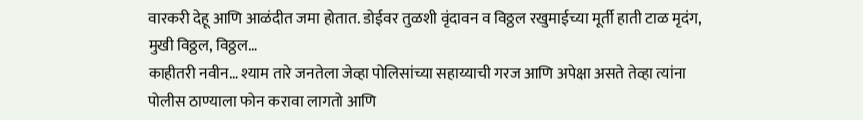वारकरी देहू आणि आळंदीत जमा होतात. डोईवर तुळशी वृंदावन व विठ्ठल रखुमाईच्या मूर्ती हाती टाळ मृदंग, मुखी विठ्ठल, विठ्ठल…
काहीतरी नवीन… श्याम तारे जनतेला जेव्हा पोलिसांच्या सहाय्याची गरज आणि अपेक्षा असते तेव्हा त्यांना पोलीस ठाण्याला फोन करावा लागतो आणि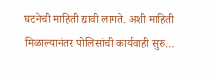घटनेची माहिती द्यावी लागते. अशी माहिती मिळाल्यानंतर पोलिसांची कार्यवाही सुरु…